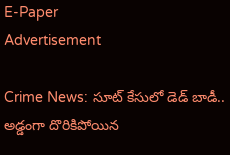E-Paper
Advertisement

Crime News: సూట్ కేసులో డెడ్ బాడీ.. అడ్డంగా దొరికిపోయిన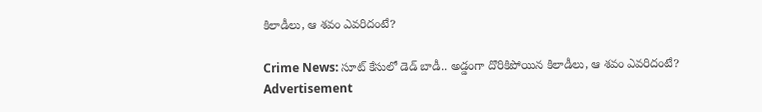కిలాడీలు, ఆ శవం ఎవరిదంటే?

Crime News: సూట్ కేసులో డెడ్ బాడీ.. అడ్డంగా దొరికిపోయిన కిలాడీలు, ఆ శవం ఎవరిదంటే?
Advertisement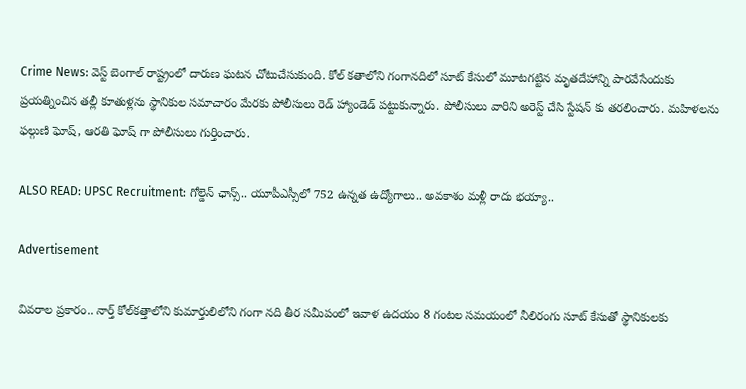Crime News: వెస్ట్ బెంగాల్ రాష్ట్రంలో దారుణ ఘటన చోటుచేసుకుంది. కోల్ కతాలోని గంగానదిలో సూట్ కేసులో మూటగట్టిన మృతదేహాన్ని పారవేసేందుకు ప్రయత్నించిన తల్లీ కూతుళ్లను స్థానికుల సమాచారం మేరకు పోలీసులు రెడ్ హ్యాండెడ్ పట్టుకున్నారు. పోలీసులు వారిని అరెస్ట్ చేసి స్టేషన్ కు తరలించారు. మహిళలను ఫల్గుణి ఘోష్, ఆరతి ఘోష్ గా పోలీసులు గుర్తించారు.

ALSO READ: UPSC Recruitment: గోల్డెన్ ఛాన్స్.. యూపీఎస్సీలో 752 ఉన్నత ఉద్యోగాలు.. అవకాశం మళ్లీ రాదు భయ్యా..

Advertisement

వివరాల ప్రకారం.. నార్త్ కోల్‌కత్తాలోని కుమార్తులిలోని గంగా నది తీర సమీపంలో ఇవాళ ఉదయం 8 గంటల సమయంలో నీలిరంగు సూట్ కేసుతో స్థానికులకు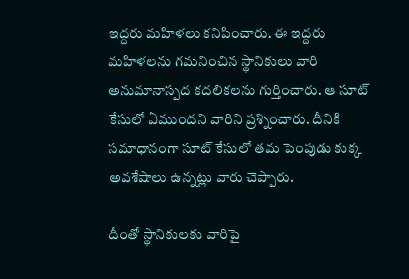ఇద్దరు మహిళలు కనిపించారు. ఈ ఇద్దరు మహిళలను గమనించిన స్థానికులు వారి అనుమానాస్పద కదలికలను గుర్తించారు. ఆ సూట్ కేసులో ఏముందని వారిని ప్రశ్నించారు. దీనికి సమాధానంగా సూట్ కేసులో తమ పెంపుడు కుక్క అవశేషాలు ఉన్నట్లు వారు చెప్పారు.

దీంతో స్థానికులకు వారిపై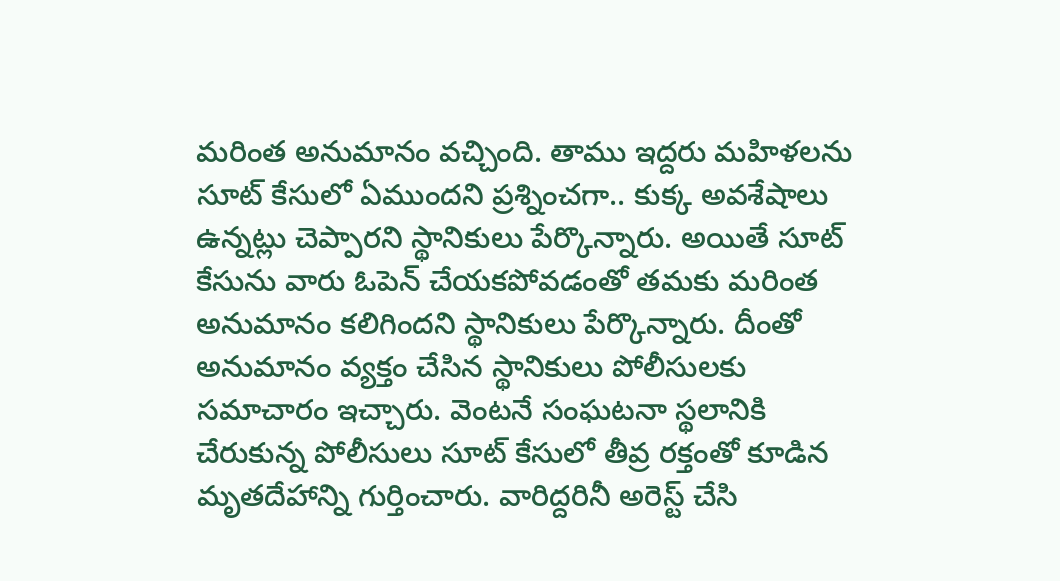మరింత అనుమానం వచ్చింది. తాము ఇద్దరు మహిళలను సూట్ కేసులో ఏముందని ప్రశ్నించగా.. కుక్క అవశేషాలు ఉన్నట్లు చెప్పారని స్థానికులు పేర్కొన్నారు. అయితే సూట్ కేసును వారు ఓపెన్ చేయకపోవడంతో తమకు మరింత అనుమానం కలిగిందని స్థానికులు పేర్కొన్నారు. దీంతో అనుమానం వ్యక్తం చేసిన స్థానికులు పోలీసులకు సమాచారం ఇచ్చారు. వెంటనే సంఘటనా స్థలానికి చేరుకున్న పోలీసులు సూట్ కేసులో తీవ్ర రక్తంతో కూడిన మృతదేహాన్ని గుర్తించారు. వారిద్దరినీ అరెస్ట్ చేసి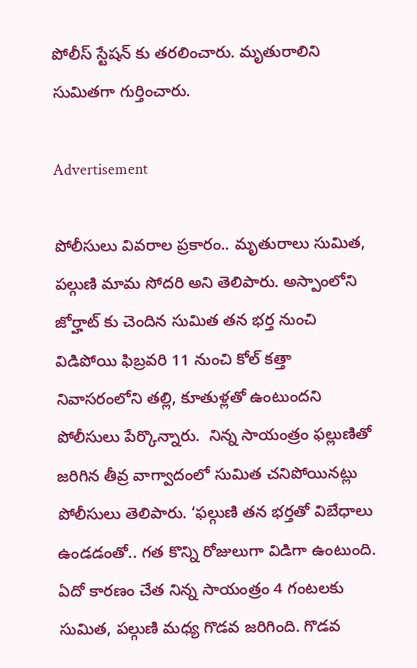పోలీస్ స్టేషన్ కు తరలించారు. మృతురాలిని సుమితగా గుర్తించారు.

Advertisement

పోలీసులు వివరాల ప్రకారం.. మృతురాలు సుమిత, పల్గుణి మామ సోదరి అని తెలిపారు. అస్పాంలోని జోర్హాట్ కు చెందిన సుమిత తన భర్త నుంచి విడిపోయి ఫిబ్రవరి 11 నుంచి కోల్ కత్తా నివాసరంలోని తల్లి, కూతుళ్లతో ఉంటుందని పోలీసులు పేర్కొన్నారు.  నిన్న సాయంత్రం ఫల్లుణితో జరిగిన తీవ్ర వాగ్వాదంలో సుమిత చనిపోయినట్లు పోలీసులు తెలిపారు. ‘ఫల్గుణి తన భర్తతో విబేధాలు ఉండడంతో.. గత కొన్ని రోజులుగా విడిగా ఉంటుంది. ఏదో కారణం చేత నిన్న సాయంత్రం 4 గంటలకు సుమిత, పల్గుణి మధ్య గొడవ జరిగింది. గొడవ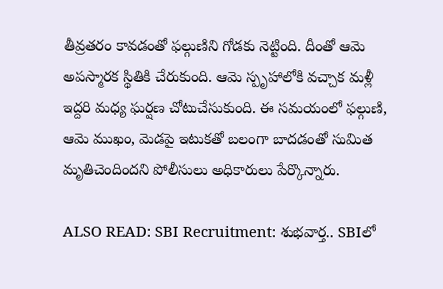తీవ్రతరం కావడంతో ఫల్గుణిని గోడకు నెట్టింది. దీంతో ఆమె అపస్మారక స్థితికి చేరుకుంది. ఆమె స్పృహాలోకి వచ్చాక మళ్లీ ఇద్దరి మధ్య ఘర్షణ చోటుచేసుకుంది. ఈ సమయంలో ఫల్గుణి, ఆమె ముఖం, మెడపై ఇటుకతో బలంగా బాదడంతో సుమిత మృతిచెందిందని పోలీసులు అధికారులు పేర్కొన్నారు.

ALSO READ: SBI Recruitment: శుభవార్త.. SBIలో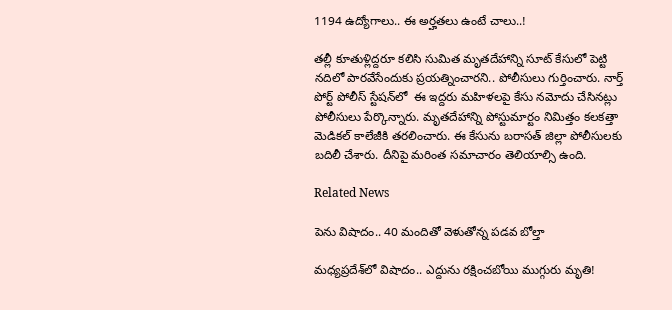1194 ఉద్యోగాలు.. ఈ అర్హతలు ఉంటే చాలు..!

తల్లీ కూతుళ్లిద్దరూ కలిసి సుమిత మృతదేహాన్ని సూట్ కేసులో పెట్టి నదిలో పారవేసేందుకు ప్రయత్నించారని.. పోలీసులు గుర్తించారు. నార్త్ పోర్ట్ పోలీస్ స్టేషన్‌లో  ఈ ఇద్దరు మహిళలపై కేసు నమోదు చేసినట్లు పోలీసులు పేర్కొన్నారు. మృతదేహాన్ని పోస్టుమార్టం నిమిత్తం కలకత్తా మెడికల్ కాలేజీకి తరలించారు. ఈ కేసును బరాసత్ జిల్లా పోలీసులకు బదిలీ చేశారు. దీనిపై మరింత సమాచారం తెలియాల్సి ఉంది.

Related News

పెను విషాదం.. 40 మందితో వెళుతోన్న ప‌డ‌వ బోల్తా

మధ్యప్రదేశ్‌లో విషాదం.. ఎద్దును రక్షించబోయి ముగ్గురు మృతి!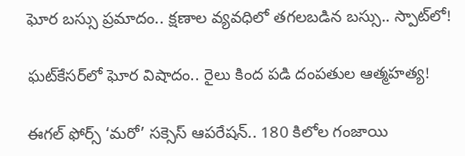ఘోర బస్సు ప్రమాదం.. క్షణాల వ్యవధిలో తగలబడిన బస్సు.. స్పాట్‌లో!

ఘట్‌కేసర్‌లో ఘోర విషాదం.. రైలు కింద పడి దంపతుల ఆత్మహత్య!

ఈగల్ ఫోర్స్ ‘మరో’ సక్సెస్ ఆపరేషన్.. 180 కిలోల గంజాయి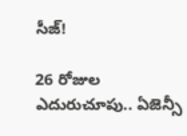సీజ్!

26 రోజుల ఎదురుచూపు.. ఏజెన్సీ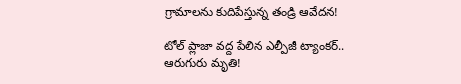గ్రామాలను కుదిపేస్తున్న తండ్రి ఆవేదన!

టోల్ ప్లాజా వద్ద పేలిన ఎల్పీజీ ట్యాంకర్.. ఆరుగురు మృతి!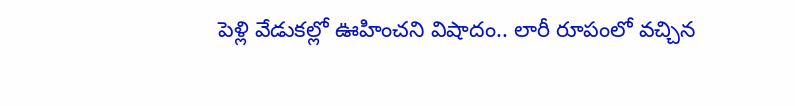పెళ్లి వేడుకల్లో ఊహించని విషాదం.. లారీ రూపంలో వచ్చిన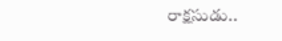రాక్షసుడు..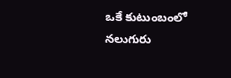ఒకే కుటుంబంలో నలుగురు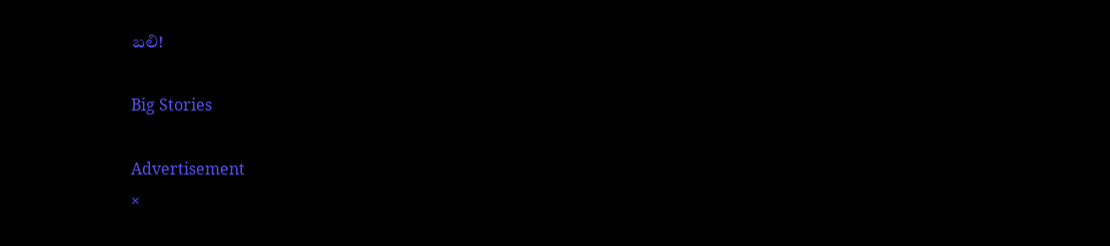బలి!

Big Stories

Advertisement
×